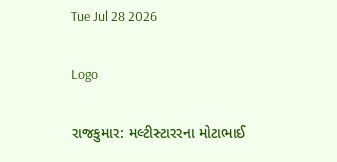Tue Jul 28 2026

Logo

રાજકુમાર: મલ્ટીસ્ટારરના મોટાભાઈ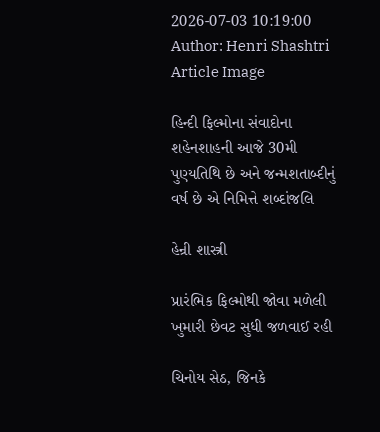2026-07-03 10:19:00
Author: Henri Shashtri
Article Image

હિન્દી ફિલ્મોના સંવાદોના શહેનશાહની આજે 30મી પુણ્યતિથિ છે અને જન્મશતાબ્દીનું વર્ષ છે એ નિમિત્તે શબ્દાંજલિ

હેન્રી શાસ્ત્રી

પ્રારંભિક ફિલ્મોથી જોવા મળેલી ખુમારી છેવટ સુધી જળવાઈ રહી

ચિનોય સેઠ, જિનકે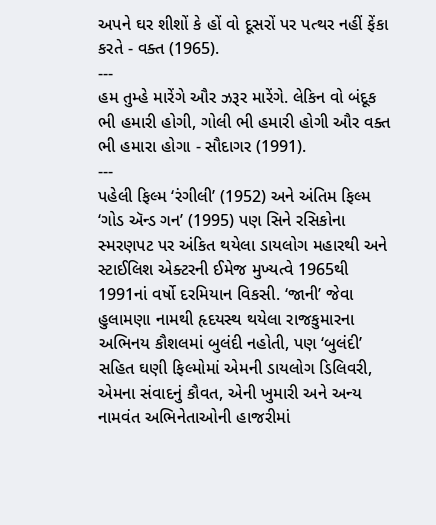અપને ઘર શીશોં કે હોં વો દૂસરોં પર પત્થર નહીં ફેંકા કરતે - વક્ત (1965).
---
હમ તુમ્હે મારેંગે ઔર ઝરૂર મારેંગે. લેકિન વો બંદૂક ભી હમારી હોગી, ગોલી ભી હમારી હોગી ઔર વક્ત ભી હમારા હોગા - સૌદાગર (1991).
---
પહેલી ફિલ્મ ‘રંગીલી’ (1952) અને અંતિમ ફિલ્મ ‘ગોડ ઍન્ડ ગન’ (1995) પણ સિને રસિકોના સ્મરણપટ પર અંકિત થયેલા ડાયલોગ મહારથી અને સ્ટાઈલિશ એક્ટરની ઈમેજ મુખ્યત્વે 1965થી 1991નાં વર્ષો દરમિયાન વિકસી. ‘જાની’ જેવા હુલામણા નામથી હૃદયસ્થ થયેલા રાજકુમારના અભિનય કૌશલમાં બુલંદી નહોતી, પણ ‘બુલંદી’ સહિત ઘણી ફિલ્મોમાં એમની ડાયલોગ ડિલિવરી, એમના સંવાદનું કૌવત, એની ખુમારી અને અન્ય નામવંત અભિનેતાઓની હાજરીમાં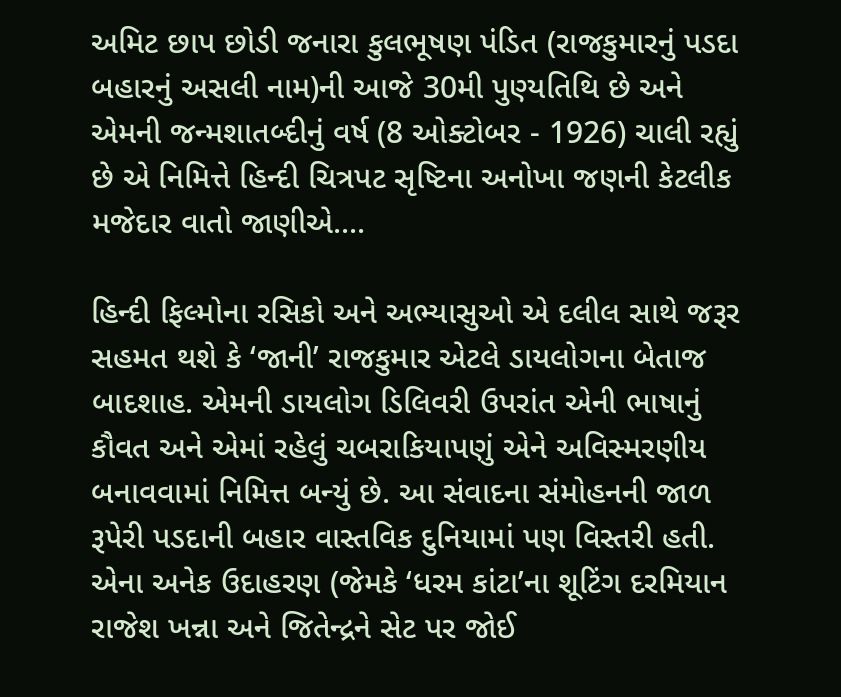અમિટ છાપ છોડી જનારા કુલભૂષણ પંડિત (રાજકુમારનું પડદા બહારનું અસલી નામ)ની આજે 30મી પુણ્યતિથિ છે અને એમની જન્મશાતબ્દીનું વર્ષ (8 ઓક્ટોબર - 1926) ચાલી રહ્યું છે એ નિમિત્તે હિન્દી ચિત્રપટ સૃષ્ટિના અનોખા જણની કેટલીક મજેદાર વાતો જાણીએ....

હિન્દી ફિલ્મોના રસિકો અને અભ્યાસુઓ એ દલીલ સાથે જરૂર સહમત થશે કે ‘જાની’ રાજકુમાર એટલે ડાયલોગના બેતાજ બાદશાહ. એમની ડાયલોગ ડિલિવરી ઉપરાંત એની ભાષાનું કૌવત અને એમાં રહેલું ચબરાકિયાપણું એને અવિસ્મરણીય બનાવવામાં નિમિત્ત બન્યું છે. આ સંવાદના સંમોહનની જાળ રૂપેરી પડદાની બહાર વાસ્તવિક દુનિયામાં પણ વિસ્તરી હતી. એના અનેક ઉદાહરણ (જેમકે ‘ધરમ કાંટા’ના શૂટિંગ દરમિયાન રાજેશ ખન્ના અને જિતેન્દ્રને સેટ પર જોઈ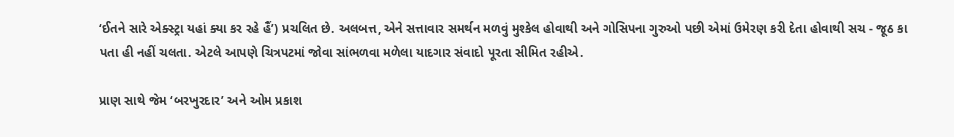‘ઈતને સારે એક્સ્ટ્રા યહાં ક્યા કર રહે હૈં’) પ્રચલિત છે. અલબત્ત, એને સત્તાવાર સમર્થન મળવું મુશ્કેલ હોવાથી અને ગોસિપના ગુરુઓ પછી એમાં ઉમેરણ કરી દેતા હોવાથી સચ - જૂઠ કા પતા હી નહીં ચલતા. એટલે આપણે ચિત્રપટમાં જોવા સાંભળવા મળેલા યાદગાર સંવાદો પૂરતા સીમિત રહીએ.

પ્રાણ સાથે જેમ ‘બરખુરદાર’ અને ઓમ પ્રકાશ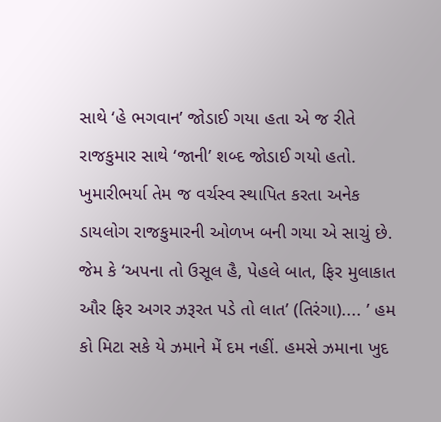સાથે ‘હે ભગવાન’ જોડાઈ ગયા હતા એ જ રીતે રાજકુમાર સાથે ‘જાની’ શબ્દ જોડાઈ ગયો હતો. ખુમારીભર્યા તેમ જ વર્ચસ્વ સ્થાપિત કરતા અનેક ડાયલોગ રાજકુમારની ઓળખ બની ગયા એ સાચું છે. જેમ કે ‘અપના તો ઉસૂલ હૈ, પેહલે બાત, ફિર મુલાકાત ઔર ફિર અગર ઝરૂરત પડે તો લાત’ (તિરંગા).... ’ હમ કો મિટા સકે યે ઝમાને મેં દમ નહીં. હમસે ઝમાના ખુદ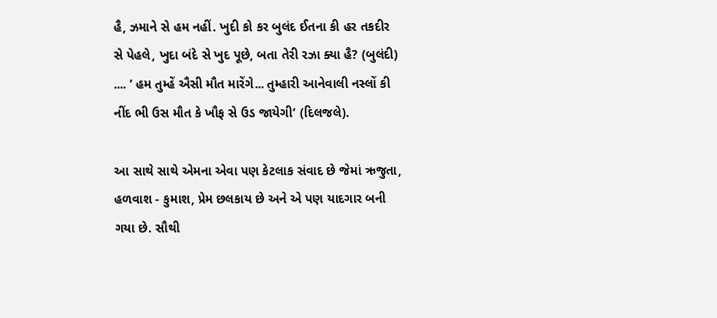હૈ, ઝમાને સે હમ નહીં. ખુદી કો કર બુલંદ ઈતના કી હર તકદીર સે પેહલે, ખુદા બંદે સે ખુદ પૂછે, બતા તેરી રઝા ક્યા હૈ? (બુલંદી) .... ’ હમ તુમ્હેં ઐસી મૌત મારેંગે... તુમ્હારી આનેવાલી નસ્લોં કી નીંદ ભી ઉસ મૌત કે ખૌફ સે ઉડ જાયેગી’ (દિલજલે).

આ સાથે સાથે એમના એવા પણ કેટલાક સંવાદ છે જેમાં ઋજુતા, હળવાશ - કુમાશ, પ્રેમ છલકાય છે અને એ પણ યાદગાર બની ગયા છે. સૌથી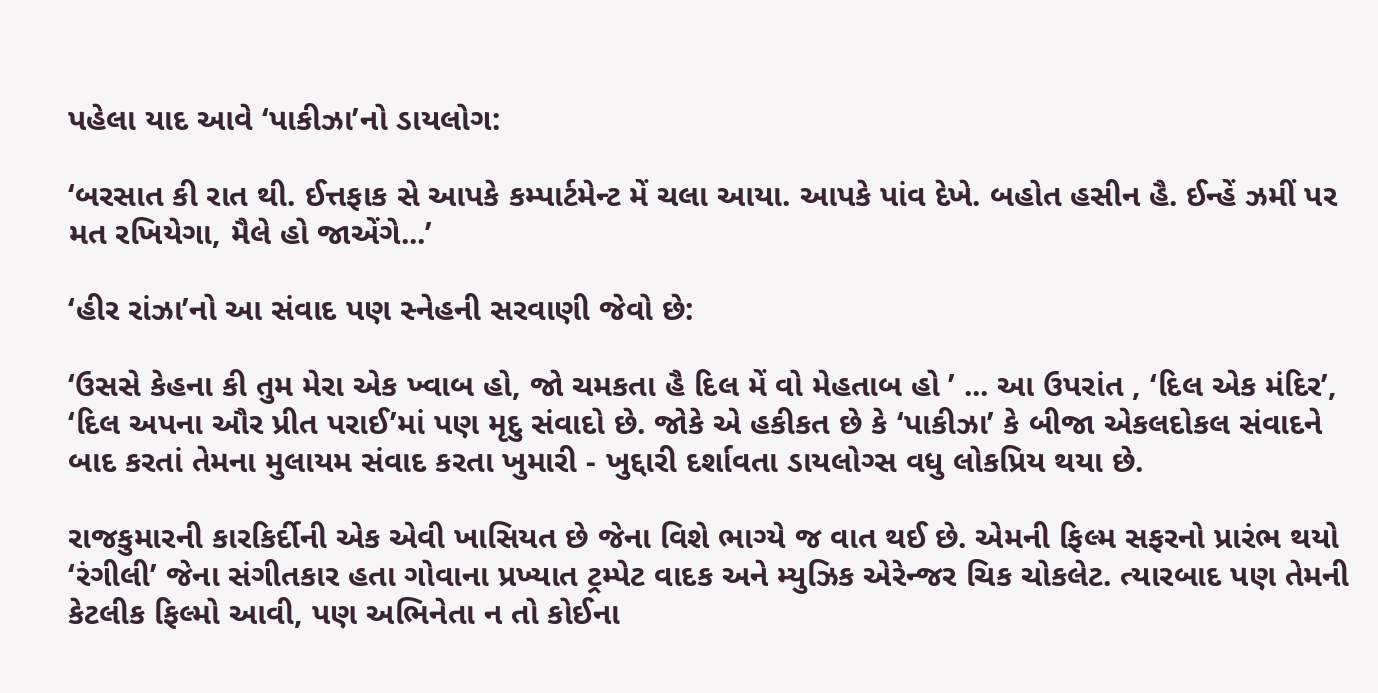પહેલા યાદ આવે ‘પાકીઝા’નો ડાયલોગ:

‘બરસાત કી રાત થી. ઈત્તફાક સે આપકે કમ્પાર્ટમેન્ટ મેં ચલા આયા. આપકે પાંવ દેખે. બહોત હસીન હૈ. ઈન્હેં ઝમીં પર મત રખિયેગા, મૈલે હો જાએંગે...’

‘હીર રાંઝા’નો આ સંવાદ પણ સ્નેહની સરવાણી જેવો છે:

‘ઉસસે કેહના કી તુમ મેરા એક ખ્વાબ હો, જો ચમકતા હૈ દિલ મેં વો મેહતાબ હો ’ ... આ ઉપરાંત , ‘દિલ એક મંદિર’, ‘દિલ અપના ઔર પ્રીત પરાઈ’માં પણ મૃદુ સંવાદો છે. જોકે એ હકીકત છે કે ‘પાકીઝા’ કે બીજા એકલદોકલ સંવાદને બાદ કરતાં તેમના મુલાયમ સંવાદ કરતા ખુમારી - ખુદ્દારી દર્શાવતા ડાયલોગ્સ વધુ લોકપ્રિય થયા છે.

રાજકુમારની કારકિર્દીની એક એવી ખાસિયત છે જેના વિશે ભાગ્યે જ વાત થઈ છે. એમની ફિલ્મ સફરનો પ્રારંભ થયો ‘રંગીલી’ જેના સંગીતકાર હતા ગોવાના પ્રખ્યાત ટ્રમ્પેટ વાદક અને મ્યુઝિક એરેન્જર ચિક ચોકલેટ. ત્યારબાદ પણ તેમની કેટલીક ફિલ્મો આવી, પણ અભિનેતા ન તો કોઈના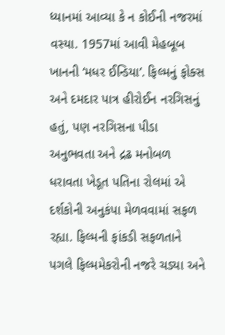ધ્યાનમાં આવ્યા કે ન કોઈની નજરમાં વસ્યા. 1957માં આવી મેહબૂબ ખાનની ‘મધર ઈન્ડિયા’. ફિલ્મનું ફોક્સ અને દમદાર પાત્ર હીરોઈન નરગિસનું હતું, પણ નરગિસના પીડા અનુભવતા અને દ્રઢ મનોબળ ધરાવતા ખેડૂત પતિના રોલમાં એ દર્શકોની અનુકંપા મેળવવામાં સફળ રહ્યા. ફિલ્મની ફાંકડી સફળતાને પગલે ફિલ્મમેકરોની નજરે ચડ્યા અને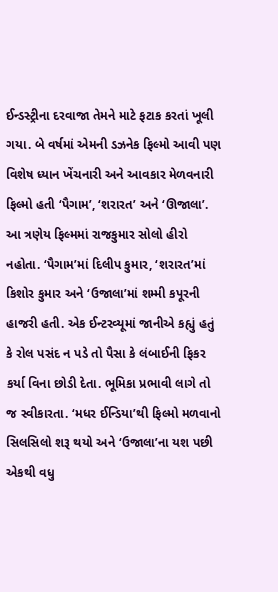ઈન્ડસ્ટ્રીના દરવાજા તેમને માટે ફટાક કરતાં ખૂલી ગયા. બે વર્ષમાં એમની ડઝનેક ફિલ્મો આવી પણ વિશેષ ધ્યાન ખેંચનારી અને આવકાર મેળવનારી ફિલ્મો હતી ‘પૈગામ’, ‘શરારત’ અને ‘ઊજાલા’. આ ત્રણેય ફિલ્મમાં રાજકુમાર સોલો હીરો નહોતા. ‘પૈગામ’માં દિલીપ કુમાર, ‘શરારત’માં કિશોર કુમાર અને ‘ઉજાલા’માં શમ્મી કપૂરની હાજરી હતી. એક ઈન્ટરવ્યૂમાં જાનીએ કહ્યું હતું કે રોલ પસંદ ન પડે તો પૈસા કે લંબાઈની ફિકર કર્યા વિના છોડી દેતા. ભૂમિકા પ્રભાવી લાગે તો જ સ્વીકારતા. ‘મધર ઈન્ડિયા’થી ફિલ્મો મળવાનો સિલસિલો શરૂ થયો અને ‘ઉજાલા’ના યશ પછી એકથી વધુ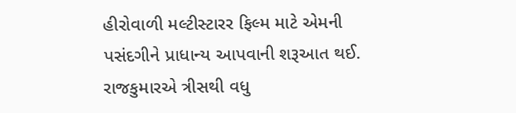હીરોવાળી મલ્ટીસ્ટારર ફિલ્મ માટે એમની પસંદગીને પ્રાધાન્ય આપવાની શરૂઆત થઈ. રાજકુમારએ ત્રીસથી વધુ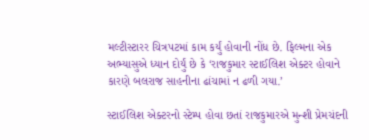મલ્ટીસ્ટારર ચિત્રપટમાં કામ કર્યું હોવાની નોંધ છે. ફિલ્મના એક અભ્યાસુએ ધ્યાન દોર્યું છે કે ‘રાજકુમાર સ્ટાઈલિશ એક્ટર હોવાને કારણે બલરાજ સાહનીના ઢાંચામાં ન ઢળી ગયા.’

સ્ટાઈલિશ એક્ટરનો સ્ટેમ્પ હોવા છતાં રાજકુમારએ મુન્શી પ્રેમચંદની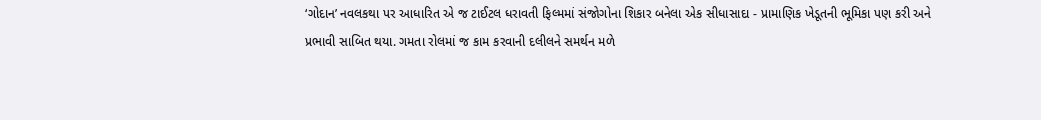‘ગોદાન’ નવલકથા પર આધારિત એ જ ટાઈટલ ધરાવતી ફિલ્મમાં સંજોગોના શિકાર બનેલા એક સીધાસાદા - પ્રામાણિક ખેડૂતની ભૂમિકા પણ કરી અને પ્રભાવી સાબિત થયા. ગમતા રોલમાં જ કામ કરવાની દલીલને સમર્થન મળે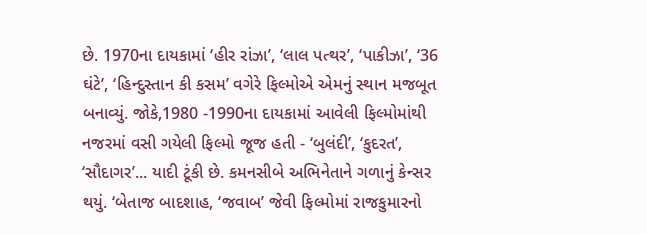છે. 1970ના દાયકામાં ‘હીર રાંઝા’, ‘લાલ પત્થર’, ‘પાકીઝા’, ‘36 ઘંટે’, ‘હિન્દુસ્તાન કી કસમ’ વગેરે ફિલ્મોએ એમનું સ્થાન મજબૂત બનાવ્યું. જોકે,1980 -1990ના દાયકામાં આવેલી ફિલ્મોમાંથી નજરમાં વસી ગયેલી ફિલ્મો જૂજ હતી - ‘બુલંદી’, ‘કુદરત’, ‘સૌદાગર’... યાદી ટૂંકી છે. કમનસીબે અભિનેતાને ગળાનું કેન્સર થયું. ‘બેતાજ બાદશાહ, ‘જવાબ’ જેવી ફિલ્મોમાં રાજકુમારનો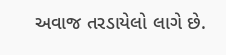અવાજ તરડાયેલો લાગે છે.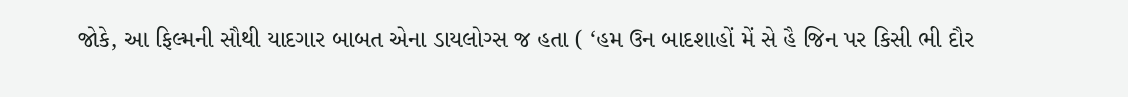જોકે, આ ફિલ્મની સૌથી યાદગાર બાબત એના ડાયલોગ્સ જ હતા ( ‘હમ ઉન બાદશાહોં મેં સે હૈ જિન પર કિસી ભી દૌર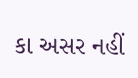કા અસર નહીં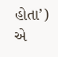હોતા’) એ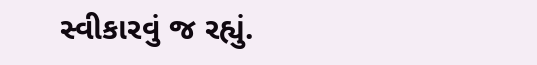સ્વીકારવું જ રહ્યું.